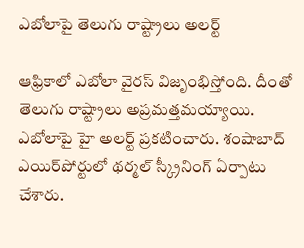ఎబోలాపై తెలుగు రాష్ట్రాలు అలర్ట్

ఆఫ్రికాలో ఎబోలా వైరస్‌ విజృంభిస్తోంది. దీంతో తెలుగు రాష్ట్రాలు అప్రమత్తమయ్యాయి. ఎబోలాపై హై అలర్ట్‌ ప్రకటించారు. శంషాబాద్‌ ఎయిర్‌పోర్టులో థర్మల్‌ స్క్రీనింగ్ ఏర్పాటు చేశారు.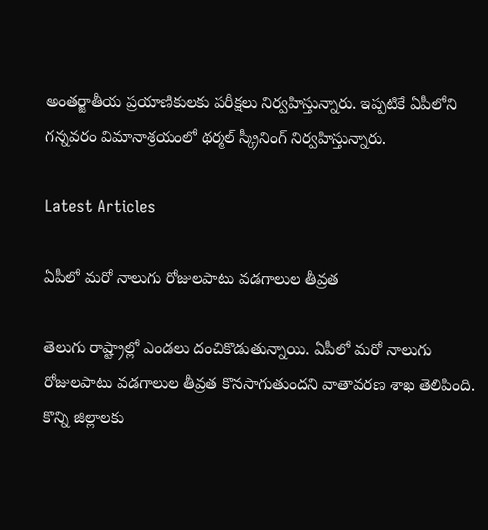అంతర్జాతీయ ప్రయాణికులకు పరీక్షలు నిర్వహిస్తున్నారు. ఇప్పటికే ఏపీలోని గన్నవరం విమానాశ్రయంలో థర్మల్ స్క్రీనింగ్‌ నిర్వహిస్తున్నారు.

Latest Articles

ఏపీలో మరో నాలుగు రోజులపాటు వడగాలుల తీవ్రత

తెలుగు రాష్ట్రాల్లో ఎండలు దంచికొడుతున్నాయి. ఏపీలో మరో నాలుగు రోజులపాటు వడగాలుల తీవ్రత కొనసాగుతుందని వాతావరణ శాఖ తెలిపింది. కొన్ని జిల్లాలకు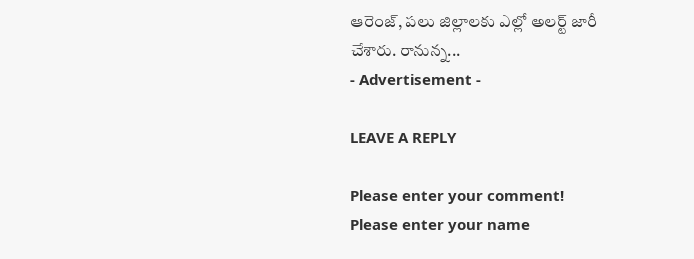ఆరెంజ్‌, పలు జిల్లాలకు ఎల్లో అలర్ట్ జారీ చేశారు. రానున్న...
- Advertisement -

LEAVE A REPLY

Please enter your comment!
Please enter your name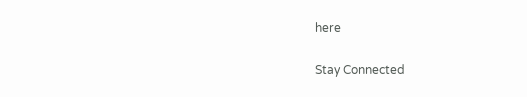here

Stay Connected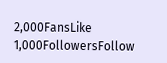2,000FansLike
1,000FollowersFollow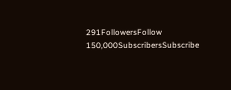291FollowersFollow
150,000SubscribersSubscribe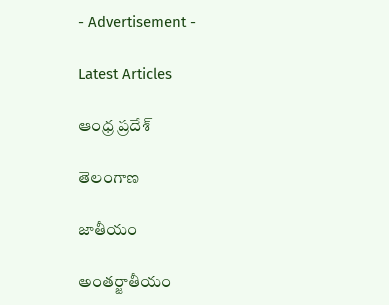- Advertisement -

Latest Articles

ఆంధ్ర ప్రదేశ్

తెలంగాణ

జాతీయం

అంతర్జాతీయం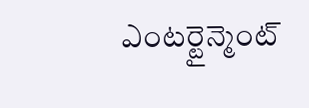ఎంటర్టైన్మెంట్